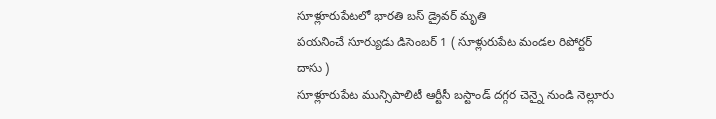సూళ్లూరుపేటలో భారతి బస్ డ్రైవర్ మృతి
పయనించే సూర్యుడు డిసెంబర్ 1 ( సూళ్లురుపేట మండల రిపోర్టర్ దాసు )
సూళ్లూరుపేట మున్సిపాలిటీ ఆర్టీసీ బస్టాండ్ దగ్గర చెన్నై నుండి నెల్లూరు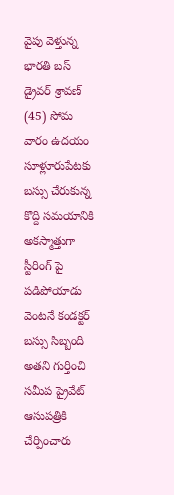వైపు వెళ్తున్న భారతి బస్ డ్రైవర్ శ్రావణ్ (45) సోమ వారం ఉదయం సూళ్లూరుపేటకు బస్సు చేరుకున్న కొద్ది సమయానికి అకస్మాత్తుగా స్టీరింగ్ పై పడిపోయాడు వెంటనే కండక్టర్ బస్సు సిబ్బంది అతని గుర్తించి సమీప ప్రైవేట్ ఆసుపత్రికి చేర్పించారు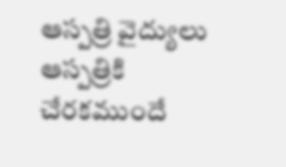ఆస్పత్రి వైద్యులు ఆస్పత్రికి చేరకముందే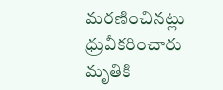మరణించినట్లు ధ్రువీకరించారు మృతికి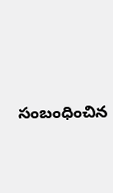సంబంధించిన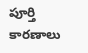పూర్తి కారణాలు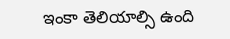ఇంకా తెలియాల్సి ఉంది